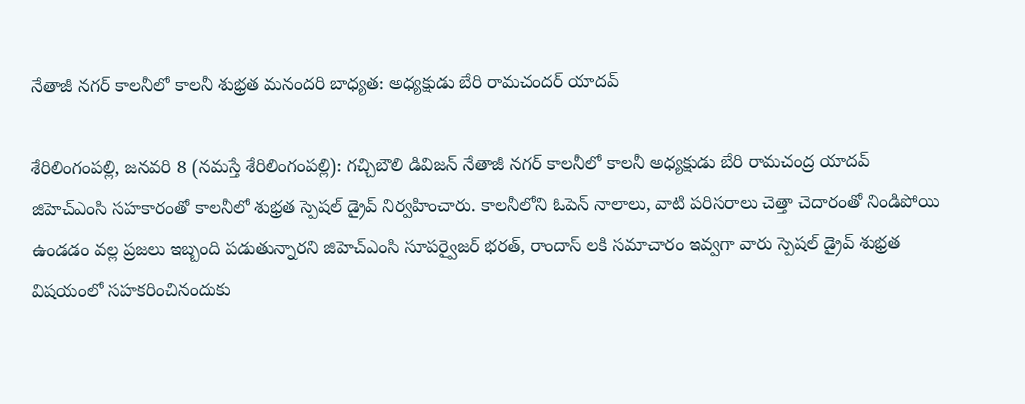నేతాజీ నగర్ కాలనీలో కాలనీ శుభ్రత మనందరి బాధ్యత: అధ్యక్షుడు బేరి రామచందర్ యాదవ్

శేరిలింగంప‌ల్లి, జ‌న‌వ‌రి 8 (న‌మస్తే శేరిలింగంప‌ల్లి): గచ్చిబౌలి డివిజన్ నేతాజీ నగర్ కాలనీలో కాలనీ అధ్యక్షుడు బేరి రామచంద్ర యాదవ్ జిహెచ్ఎంసి సహకారంతో కాలనీలో శుభ్రత స్పెషల్ డ్రైవ్ నిర్వహించారు. కాలనీలోని ఓపెన్ నాలాలు, వాటి పరిసరాలు చెత్తా చెదారంతో నిండిపోయి ఉండడం వల్ల ప్రజలు ఇబ్బంది పడుతున్నారని జిహెచ్ఎంసి సూపర్వైజర్ భరత్, రాందాస్ ల‌కి సమాచారం ఇవ్వగా వారు స్పెషల్ డ్రైవ్ శుభ్రత విషయంలో సహకరించినందుకు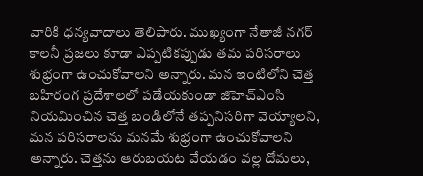వారికి ధన్యవాదాలు తెలిపారు. ముఖ్యంగా నేతాజీ నగర్ కాలనీ ప్రజలు కూడా ఎప్పటికప్పుడు తమ పరిసరాలు శుభ్రంగా ఉంచుకోవాలని అన్నారు. మన ఇంటిలోని చెత్త బహిరంగ ప్రదేశాలలో పడేయకుండా జిహెచ్ఎంసి నియమించిన చెత్త బండిలోనే తప్పనిసరిగా వెయ్యాలని, మన పరిసరాల‌ను మనమే శుభ్రంగా ఉంచుకోవాలని అన్నారు. చెత్తను ఆరుబ‌య‌ట‌ వేయడం వల్ల దోమలు,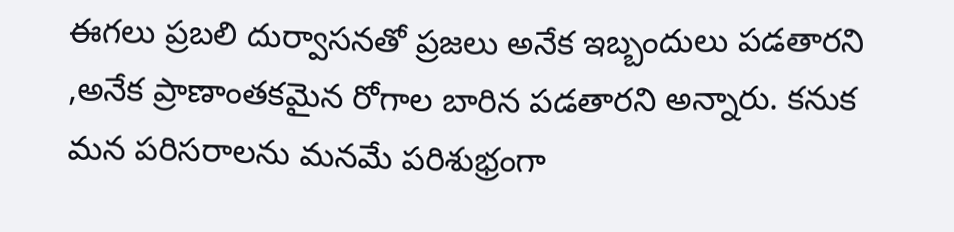ఈగలు ప్రబలి దుర్వాసనతో ప్రజలు అనేక ఇబ్బందులు పడతారని ,అనేక ప్రాణాంతకమైన రోగాల బారిన పడతారని అన్నారు. క‌నుక‌ మన పరిసరాలను మనమే పరిశుభ్రంగా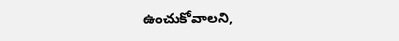ఉంచుకోవాల‌ని,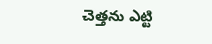చెత్తను ఎట్టి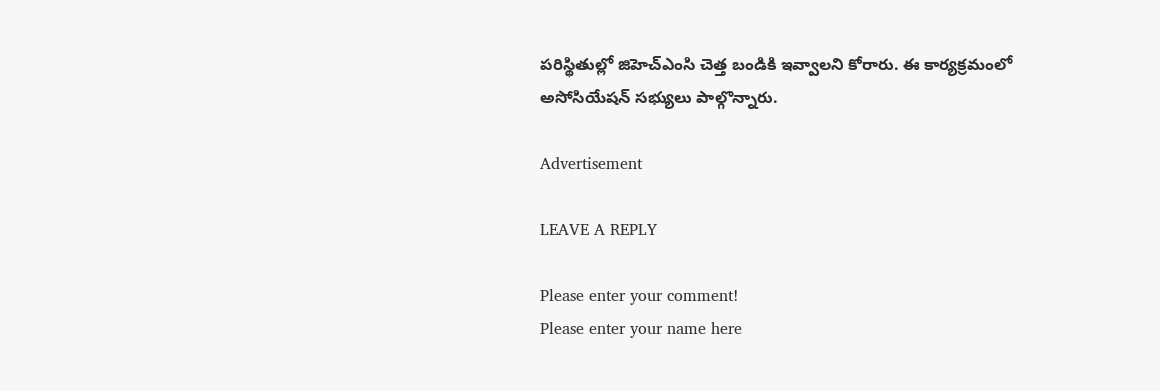పరిస్థితుల్లో జిహెచ్ఎంసి చెత్త బండికి ఇవ్వాలని కోరారు. ఈ కార్యక్రమంలో అసోసియేషన్ సభ్యులు పాల్గొన్నారు.

Advertisement

LEAVE A REPLY

Please enter your comment!
Please enter your name here